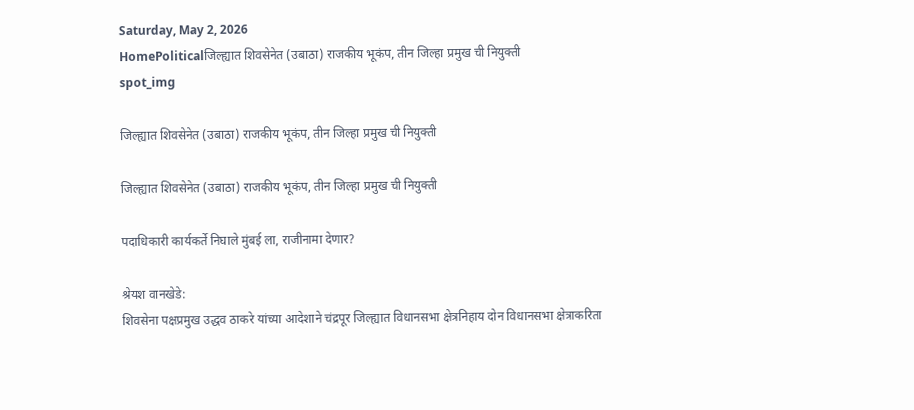Saturday, May 2, 2026
HomePoliticalजिल्ह्यात शिवसेनेत (उबाठा) राजकीय भूकंप, तीन जिल्हा प्रमुख ची नियुक्ती
spot_img

जिल्ह्यात शिवसेनेत (उबाठा) राजकीय भूकंप, तीन जिल्हा प्रमुख ची नियुक्ती

जिल्ह्यात शिवसेनेत (उबाठा) राजकीय भूकंप, तीन जिल्हा प्रमुख ची नियुक्ती

पदाधिकारी कार्यकर्ते निघाले मुंबई ला, राजीनामा देणार?

श्रेयश वानखेडे:
शिवसेना पक्षप्रमुख उद्धव ठाकरे यांच्या आदेशाने चंद्रपूर जिल्ह्यात विधानसभा क्षेत्रनिहाय दोन विधानसभा क्षेत्राकरिता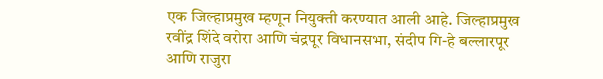एक जिल्हाप्रमुख म्हणून नियुक्ती करण्यात आली आहे. जिल्हाप्रमुख रवींद्र शिंदे वरोरा आणि चंद्रपूर विधानसभा, संदीप गि-हे बल्लारपूर आणि राजुरा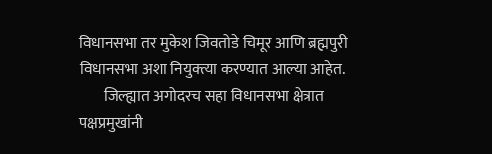विधानसभा तर मुकेश जिवतोडे चिमूर आणि ब्रह्मपुरी विधानसभा अशा नियुक्त्या करण्यात आल्या आहेत.
        जिल्ह्यात अगोदरच सहा विधानसभा क्षेत्रात पक्षप्रमुखांनी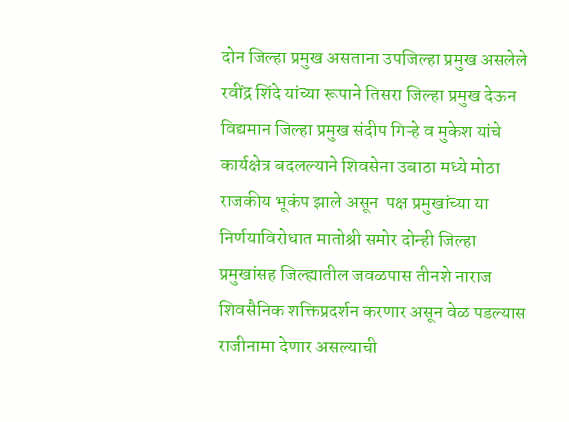दोन जिल्हा प्रमुख असताना उपजिल्हा प्रमुख असलेले रवींद्र शिंदे यांच्या रूपाने तिसरा जिल्हा प्रमुख देऊन विद्यमान जिल्हा प्रमुख संदीप गिऱ्हे व मुकेश यांचे कार्यक्षेत्र बदलल्याने शिवसेना उबाठा मध्ये मोठा राजकीय भूकंप झाले असून  पक्ष प्रमुखांच्या या निर्णयाविरोधात मातोश्री समोर दोन्ही जिल्हा प्रमुखांसह जिल्ह्यातील जवळपास तीनशे नाराज शिवसैनिक शक्तिप्रदर्शन करणार असून वेळ पडल्यास राजीनामा देणार असल्याची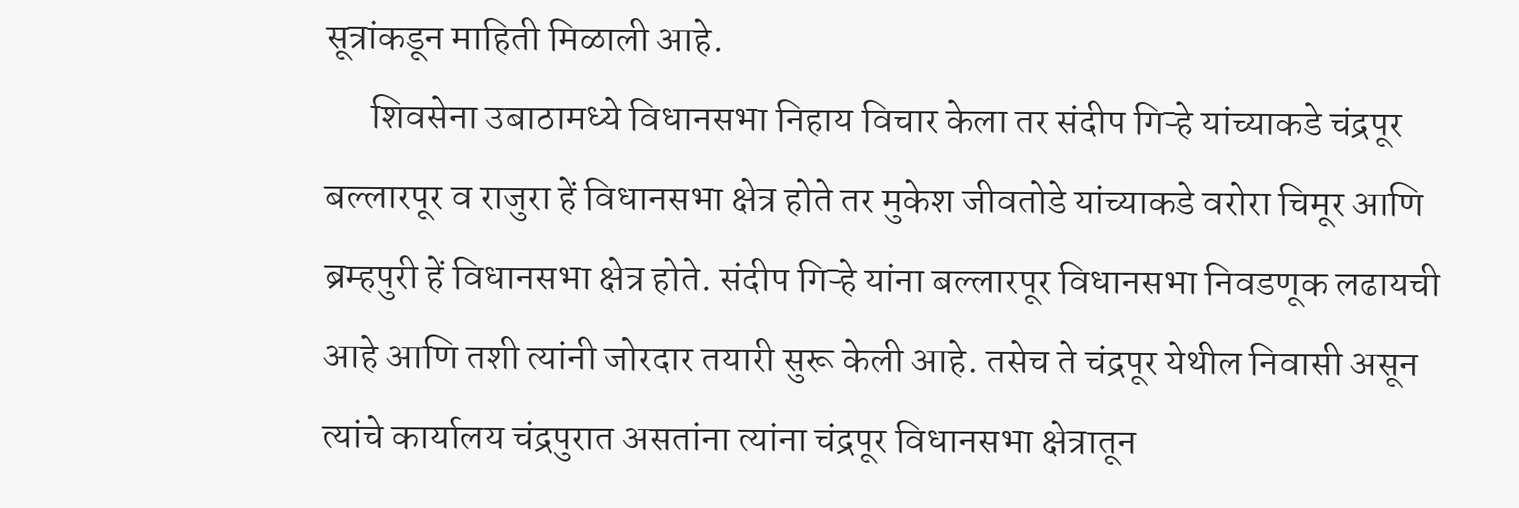सूत्रांकडून माहिती मिळाली आहे.
      शिवसेना उबाठामध्ये विधानसभा निहाय विचार केला तर संदीप गिऱ्हे यांच्याकडे चंद्रपूर बल्लारपूर व राजुरा हें विधानसभा क्षेत्र होते तर मुकेश जीवतोडे यांच्याकडे वरोरा चिमूर आणि ब्रम्हपुरी हें विधानसभा क्षेत्र होते. संदीप गिऱ्हे यांना बल्लारपूर विधानसभा निवडणूक लढायची आहे आणि तशी त्यांनी जोरदार तयारी सुरू केली आहे. तसेच ते चंद्रपूर येथील निवासी असून त्यांचे कार्यालय चंद्रपुरात असतांना त्यांना चंद्रपूर विधानसभा क्षेत्रातून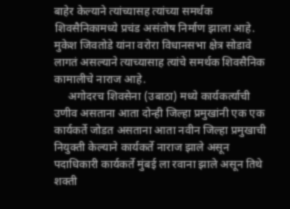बाहेर केल्याने त्यांच्यासह त्यांच्या समर्थक शिवसैनिकामध्ये प्रचंड असंतोष निर्माण झाला आहे. मुकेश जिवतोडे यांना वरोरा विधानसभा क्षेत्र सोडावे लागतं असल्याने त्याच्यासाह त्यांचे समर्थक शिवसैनिक कामालीचे नाराज आहे.
     अगोदरच शिवसेना (उबाठा) मध्ये कार्यकर्त्याची उणीव असताना आता दोन्ही जिल्हा प्रमुखांनी एक एक कार्यकर्ते जोडत असताना आता नवीन जिल्हा प्रमुखाची नियुक्ती केल्याने कार्यकर्ते नाराज झाले असून पदाधिकारी कार्यकर्ते मुंबई ला रवाना झाले असून तिथे शक्ती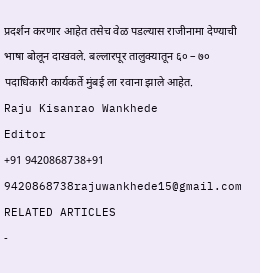प्रदर्शन करणार आहेत तसेच वेळ पडल्यास राजीनामा देण्याची भाषा बोलून दाखवले. बल्लारपूर तालुक्यातून ६० – ७० पदाधिकारी कार्यकर्ते मुंबई ला रवाना झाले आहेत.
Raju Kisanrao Wankhede
Editor
+91 9420868738+91 9420868738rajuwankhede15@gmail.com
RELATED ARTICLES
-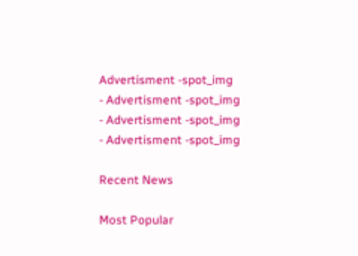Advertisment -spot_img
- Advertisment -spot_img
- Advertisment -spot_img
- Advertisment -spot_img

Recent News

Most Popular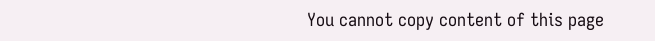You cannot copy content of this page